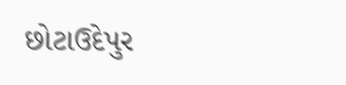છોટાઉદેપુર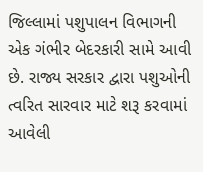જિલ્લામાં પશુપાલન વિભાગની એક ગંભીર બેદરકારી સામે આવી છે. રાજ્ય સરકાર દ્વારા પશુઓની ત્વરિત સારવાર માટે શરૂ કરવામાં આવેલી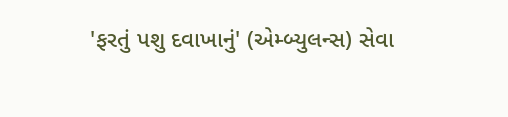'ફરતું પશુ દવાખાનું' (એમ્બ્યુલન્સ) સેવા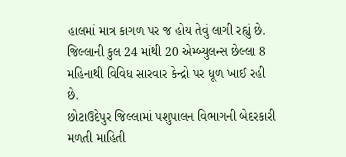હાલમાં માત્ર કાગળ પર જ હોય તેવું લાગી રહ્યું છે. જિલ્લાની કુલ 24 માંથી 20 એમ્બ્યુલન્સ છેલ્લા 8 મહિનાથી વિવિધ સારવાર કેન્દ્રો પર ધૂળ ખાઈ રહી છે.
છોટાઉદેપુર જિલ્લામાં પશુપાલન વિભાગની બેદરકારી
મળતી માહિતી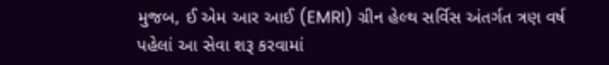મુજબ, ઈ એમ આર આઈ (EMRI) ગ્રીન હેલ્થ સર્વિસ અંતર્ગત ત્રણ વર્ષ પહેલાં આ સેવા શરૂ કરવામાં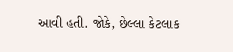આવી હતી. જોકે, છેલ્લા કેટલાક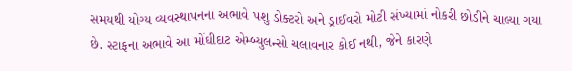સમયથી યોગ્ય વ્યવસ્થાપનના અભાવે પશુ ડોક્ટરો અને ડ્રાઈવરો મોટી સંખ્યામાં નોકરી છોડીને ચાલ્યા ગયા છે. સ્ટાફના અભાવે આ મોંઘીદાટ એમ્બ્યુલન્સો ચલાવનાર કોઈ નથી, જેને કારણે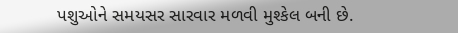પશુઓને સમયસર સારવાર મળવી મુશ્કેલ બની છે.